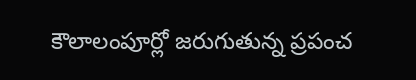కౌలాలంపూర్లో జరుగుతున్న ప్రపంచ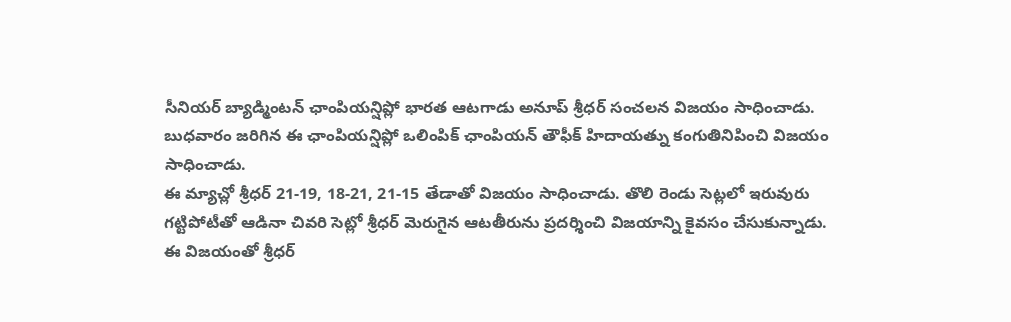సీనియర్ బ్యాడ్మింటన్ ఛాంపియన్షిప్లో భారత ఆటగాడు అనూప్ శ్రీధర్ సంచలన విజయం సాధించాడు. బుధవారం జరిగిన ఈ ఛాంపియన్షిప్లో ఒలింపిక్ ఛాంపియన్ తౌఫీక్ హిదాయత్ను కంగుతినిపించి విజయం సాధించాడు.
ఈ మ్యాచ్లో శ్రీధర్ 21-19, 18-21, 21-15 తేడాతో విజయం సాధించాడు. తొలి రెండు సెట్లలో ఇరువురు గట్టిపోటీతో ఆడినా చివరి సెట్లో శ్రీధర్ మెరుగైన ఆటతీరును ప్రదర్శించి విజయాన్ని కైవసం చేసుకున్నాడు. ఈ విజయంతో శ్రీధర్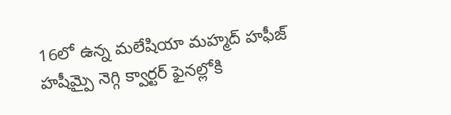16లో ఉన్న మలేషియా మహ్మద్ హఫీజ్ హషీమ్పై నెగ్గి క్వార్టర్ ఫైనల్లోకి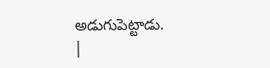అడుగుపెట్టాడు.
|